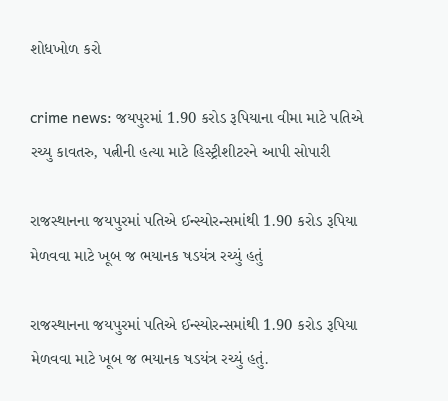શોધખોળ કરો

crime news: જયપુરમાં 1.90 કરોડ રૂપિયાના વીમા માટે પતિએ રચ્યુ કાવતરુ, પત્નીની હત્યા માટે હિસ્ટ્રીશીટરને આપી સોપારી

રાજસ્થાનના જયપુરમાં પતિએ ઈન્સ્યોરન્સમાંથી 1.90 કરોડ રૂપિયા મેળવવા માટે ખૂબ જ ભયાનક ષડયંત્ર રચ્યું હતું

રાજસ્થાનના જયપુરમાં પતિએ ઈન્સ્યોરન્સમાંથી 1.90 કરોડ રૂપિયા મેળવવા માટે ખૂબ જ ભયાનક ષડયંત્ર રચ્યું હતું.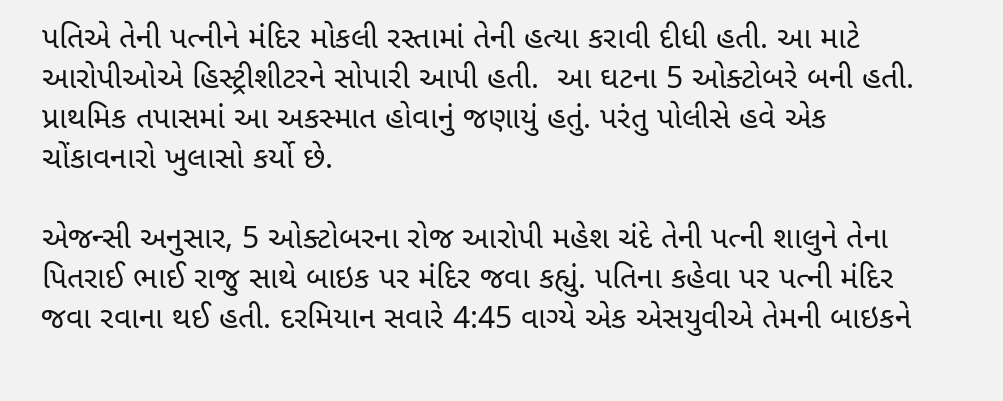પતિએ તેની પત્નીને મંદિર મોકલી રસ્તામાં તેની હત્યા કરાવી દીધી હતી. આ માટે આરોપીઓએ હિસ્ટ્રીશીટરને સોપારી આપી હતી.  આ ઘટના 5 ઓક્ટોબરે બની હતી. પ્રાથમિક તપાસમાં આ અકસ્માત હોવાનું જણાયું હતું. પરંતુ પોલીસે હવે એક ચોંકાવનારો ખુલાસો કર્યો છે.

એજન્સી અનુસાર, 5 ઓક્ટોબરના રોજ આરોપી મહેશ ચંદે તેની પત્ની શાલુને તેના પિતરાઈ ભાઈ રાજુ સાથે બાઇક પર મંદિર જવા કહ્યું. પતિના કહેવા પર પત્ની મંદિર જવા રવાના થઈ હતી. દરમિયાન સવારે 4:45 વાગ્યે એક એસયુવીએ તેમની બાઇકને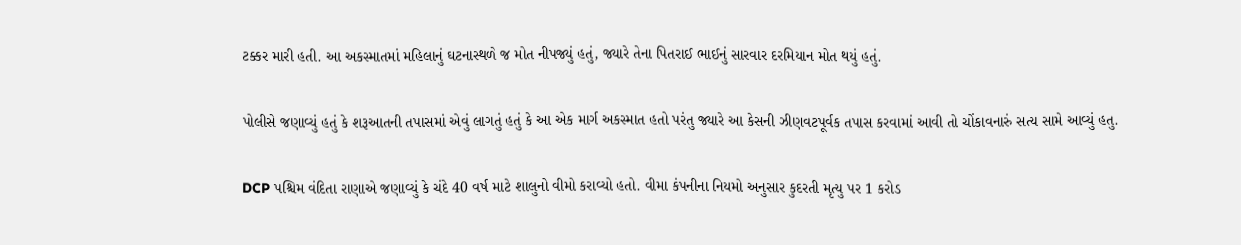ટક્કર મારી હતી. આ અકસ્માતમાં મહિલાનું ઘટનાસ્થળે જ મોત નીપજ્યું હતું, જ્યારે તેના પિતરાઈ ભાઈનું સારવાર દરમિયાન મોત થયું હતું.

પોલીસે જણાવ્યું હતું કે શરૂઆતની તપાસમાં એવું લાગતું હતું કે આ એક માર્ગ અકસ્માત હતો પરંતુ જ્યારે આ કેસની ઝીણવટપૂર્વક તપાસ કરવામાં આવી તો ચોંકાવનારું સત્ય સામે આવ્યું હતુ.

DCP પશ્ચિમ વંદિતા રાણાએ જણાવ્યું કે ચંદે 40 વર્ષ માટે શાલુનો વીમો કરાવ્યો હતો. વીમા કંપનીના નિયમો અનુસાર કુદરતી મૃત્યુ પર 1 કરોડ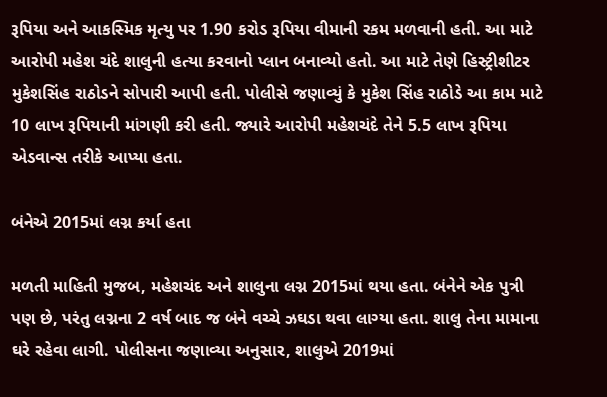રૂપિયા અને આકસ્મિક મૃત્યુ પર 1.90 કરોડ રૂપિયા વીમાની રકમ મળવાની હતી. આ માટે આરોપી મહેશ ચંદે શાલુની હત્યા કરવાનો પ્લાન બનાવ્યો હતો. આ માટે તેણે હિસ્ટ્રીશીટર મુકેશસિંહ રાઠોડને સોપારી આપી હતી. પોલીસે જણાવ્યું કે મુકેશ સિંહ રાઠોડે આ કામ માટે 10 લાખ રૂપિયાની માંગણી કરી હતી. જ્યારે આરોપી મહેશચંદે તેને 5.5 લાખ રૂપિયા એડવાન્સ તરીકે આપ્યા હતા.

બંનેએ 2015માં લગ્ન કર્યા હતા

મળતી માહિતી મુજબ, મહેશચંદ અને શાલુના લગ્ન 2015માં થયા હતા. બંનેને એક પુત્રી પણ છે, પરંતુ લગ્નના 2 વર્ષ બાદ જ બંને વચ્ચે ઝઘડા થવા લાગ્યા હતા. શાલુ તેના મામાના ઘરે રહેવા લાગી. પોલીસના જણાવ્યા અનુસાર, શાલુએ 2019માં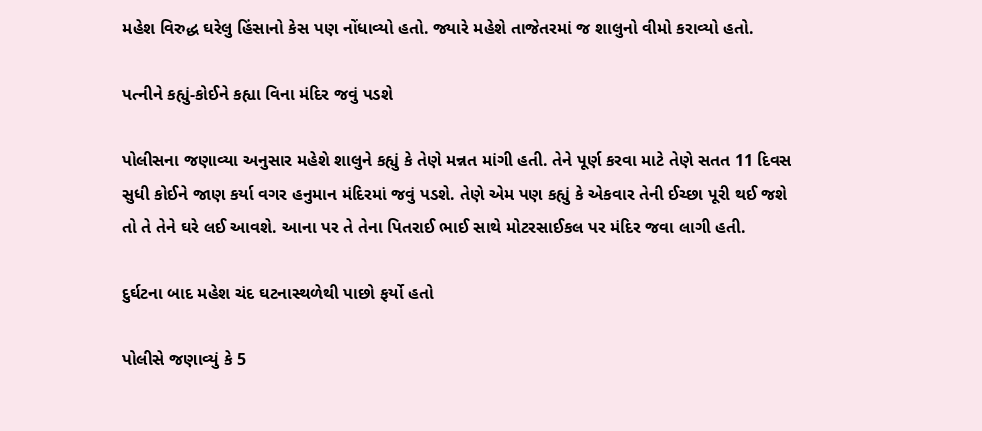મહેશ વિરુદ્ધ ઘરેલુ હિંસાનો કેસ પણ નોંધાવ્યો હતો. જ્યારે મહેશે તાજેતરમાં જ શાલુનો વીમો કરાવ્યો હતો.

પત્નીને કહ્યું-કોઈને કહ્યા વિના મંદિર જવું પડશે

પોલીસના જણાવ્યા અનુસાર મહેશે શાલુને કહ્યું કે તેણે મન્નત માંગી હતી. તેને પૂર્ણ કરવા માટે તેણે સતત 11 દિવસ સુધી કોઈને જાણ કર્યા વગર હનુમાન મંદિરમાં જવું પડશે. તેણે એમ પણ કહ્યું કે એકવાર તેની ઈચ્છા પૂરી થઈ જશે તો તે તેને ઘરે લઈ આવશે. આના પર તે તેના પિતરાઈ ભાઈ સાથે મોટરસાઈકલ પર મંદિર જવા લાગી હતી.

દુર્ઘટના બાદ મહેશ ચંદ ઘટનાસ્થળેથી પાછો ફર્યો હતો

પોલીસે જણાવ્યું કે 5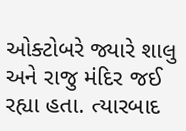ઓક્ટોબરે જ્યારે શાલુ અને રાજુ મંદિર જઈ રહ્યા હતા. ત્યારબાદ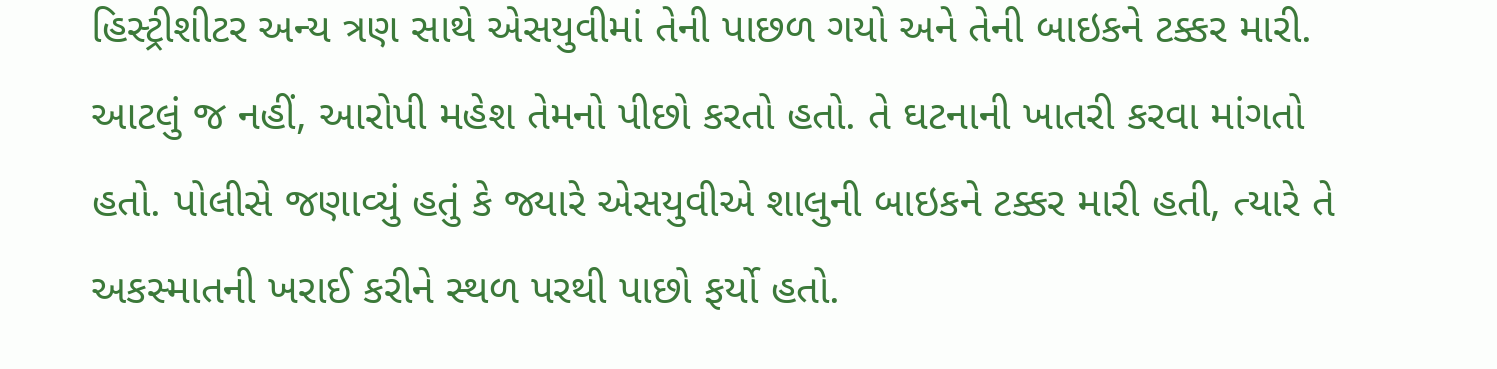હિસ્ટ્રીશીટર અન્ય ત્રણ સાથે એસયુવીમાં તેની પાછળ ગયો અને તેની બાઇકને ટક્કર મારી. આટલું જ નહીં, આરોપી મહેશ તેમનો પીછો કરતો હતો. તે ઘટનાની ખાતરી કરવા માંગતો હતો. પોલીસે જણાવ્યું હતું કે જ્યારે એસયુવીએ શાલુની બાઇકને ટક્કર મારી હતી, ત્યારે તે અકસ્માતની ખરાઈ કરીને સ્થળ પરથી પાછો ફર્યો હતો.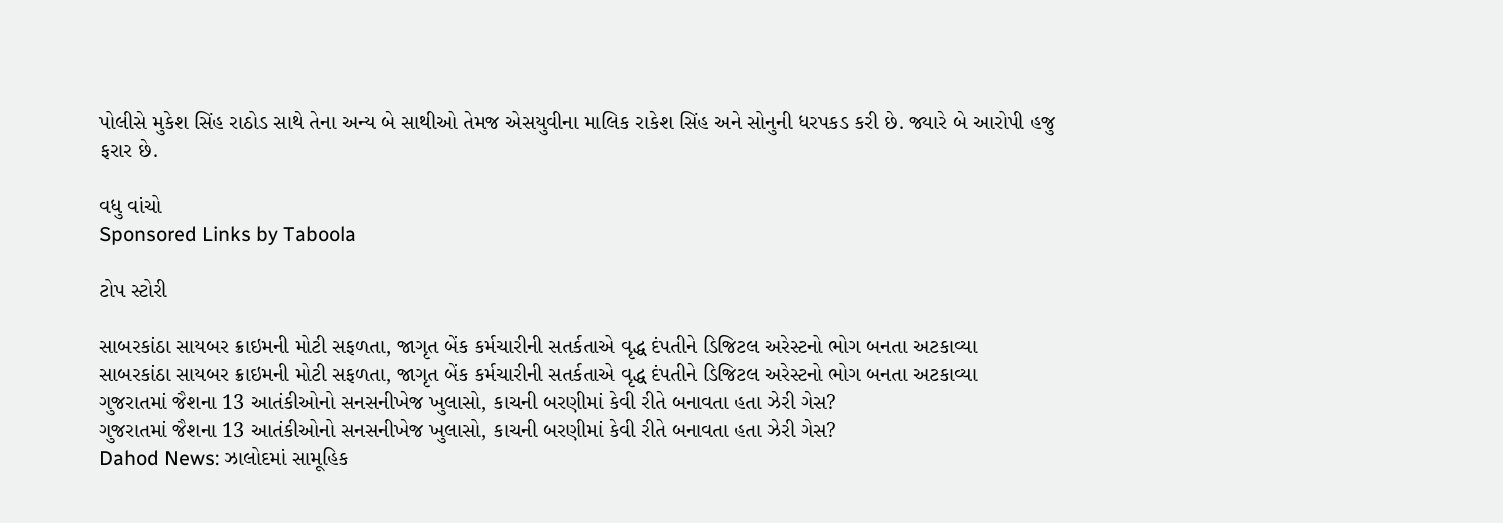પોલીસે મુકેશ સિંહ રાઠોડ સાથે તેના અન્ય બે સાથીઓ તેમજ એસયુવીના માલિક રાકેશ સિંહ અને સોનુની ધરપકડ કરી છે. જ્યારે બે આરોપી હજુ ફરાર છે.

વધુ વાંચો
Sponsored Links by Taboola

ટોપ સ્ટોરી

સાબરકાંઠા સાયબર ક્રાઇમની મોટી સફળતા, જાગૃત બેંક કર્મચારીની સતર્કતાએ વૃદ્ધ દંપતીને ડિજિટલ અરેસ્ટનો ભોગ બનતા અટકાવ્યા
સાબરકાંઠા સાયબર ક્રાઇમની મોટી સફળતા, જાગૃત બેંક કર્મચારીની સતર્કતાએ વૃદ્ધ દંપતીને ડિજિટલ અરેસ્ટનો ભોગ બનતા અટકાવ્યા
ગુજરાતમાં જૈશના 13 આતંકીઓનો સનસનીખેજ ખુલાસો, કાચની બરણીમાં કેવી રીતે બનાવતા હતા ઝેરી ગેસ?
ગુજરાતમાં જૈશના 13 આતંકીઓનો સનસનીખેજ ખુલાસો, કાચની બરણીમાં કેવી રીતે બનાવતા હતા ઝેરી ગેસ?
Dahod News: ઝાલોદમાં સામૂહિક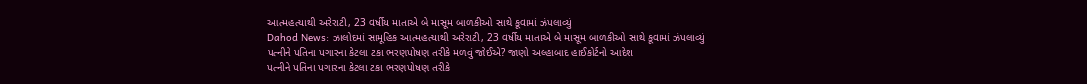આત્મહત્યાથી અરેરાટી, 23 વર્ષીય માતાએ બે માસૂમ બાળકીઓ સાથે કૂવામાં ઝંપલાવ્યું
Dahod News: ઝાલોદમાં સામૂહિક આત્મહત્યાથી અરેરાટી, 23 વર્ષીય માતાએ બે માસૂમ બાળકીઓ સાથે કૂવામાં ઝંપલાવ્યું
પત્નીને પતિના પગારના કેટલા ટકા ભરણપોષણ તરીકે મળવું જોઈએ? જાણો અલ્હાબાદ હાઈકોર્ટનો આદેશ
પત્નીને પતિના પગારના કેટલા ટકા ભરણપોષણ તરીકે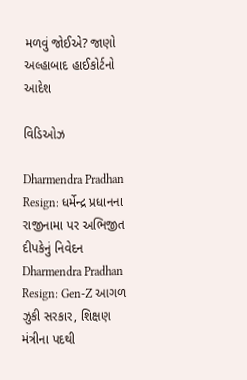મળવું જોઈએ? જાણો અલ્હાબાદ હાઈકોર્ટનો આદેશ

વિડિઓઝ

Dharmendra Pradhan Resign: ધર્મેન્દ્ર પ્રધાનના રાજીનામા પર અભિજીત દીપકેનું નિવેદન
Dharmendra Pradhan Resign: Gen-Z આગળ ઝુકી સરકાર, શિક્ષણ મંત્રીના પદથી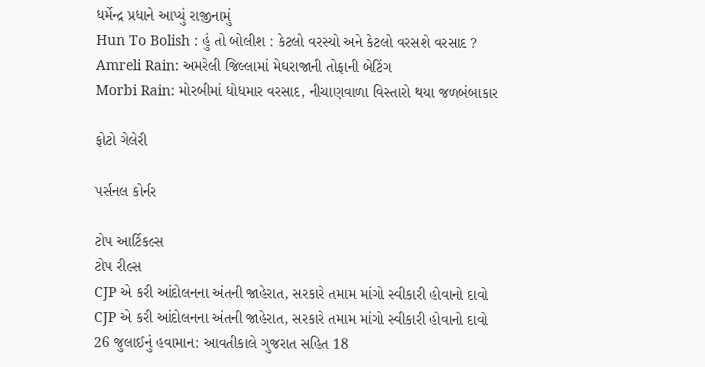ધર્મેન્દ્ર પ્રધાને આપ્યું રાજીનામું
Hun To Bolish : હું તો બોલીશ : કેટલો વરસ્યો અને કેટલો વરસશે વરસાદ ?
Amreli Rain: અમરેલી જિલ્લામાં મેઘરાજાની તોફાની બેટિંગ
Morbi Rain: મોરબીમાં ધોધમાર વરસાદ, નીચાણવાળા વિસ્તારો થયા જળબંબાકાર

ફોટો ગેલેરી

પર્સનલ કોર્નર

ટોપ આર્ટિકલ્સ
ટોપ રીલ્સ
CJP એ કરી આંદોલનના અંતની જાહેરાત, સરકારે તમામ માંગો સ્વીકારી હોવાનો દાવો
CJP એ કરી આંદોલનના અંતની જાહેરાત, સરકારે તમામ માંગો સ્વીકારી હોવાનો દાવો
26 જુલાઈનું હવામાન: આવતીકાલે ગુજરાત સહિત 18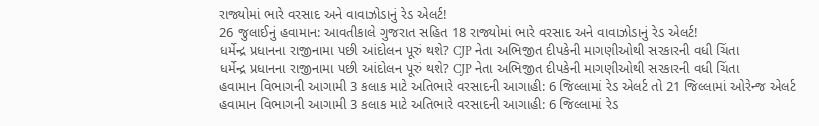રાજ્યોમાં ભારે વરસાદ અને વાવાઝોડાનું રેડ એલર્ટ!
26 જુલાઈનું હવામાન: આવતીકાલે ગુજરાત સહિત 18 રાજ્યોમાં ભારે વરસાદ અને વાવાઝોડાનું રેડ એલર્ટ!
ધર્મેન્દ્ર પ્રધાનના રાજીનામા પછી આંદોલન પૂરું થશે? CJP નેતા અભિજીત દીપકેની માગણીઓથી સરકારની વધી ચિંતા
ધર્મેન્દ્ર પ્રધાનના રાજીનામા પછી આંદોલન પૂરું થશે? CJP નેતા અભિજીત દીપકેની માગણીઓથી સરકારની વધી ચિંતા
હવામાન વિભાગની આગામી 3 કલાક માટે અતિભારે વરસાદની આગાહી: 6 જિલ્લામાં રેડ એલર્ટ તો 21 જિલ્લામાં ઓરેન્જ એલર્ટ
હવામાન વિભાગની આગામી 3 કલાક માટે અતિભારે વરસાદની આગાહી: 6 જિલ્લામાં રેડ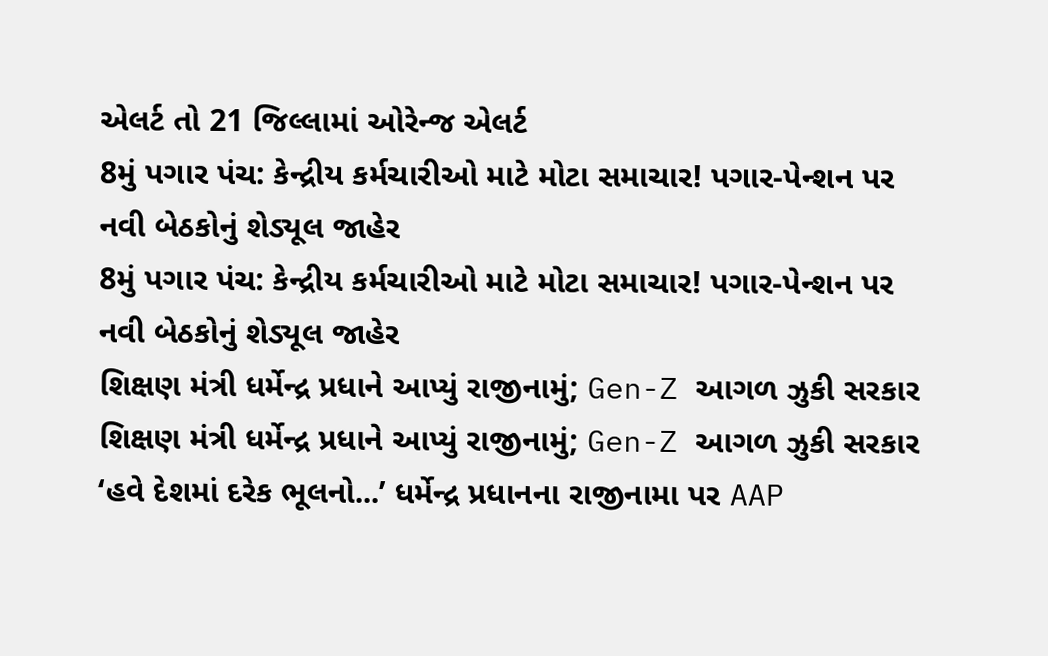એલર્ટ તો 21 જિલ્લામાં ઓરેન્જ એલર્ટ
8મું પગાર પંચ: કેન્દ્રીય કર્મચારીઓ માટે મોટા સમાચાર! પગાર-પેન્શન પર નવી બેઠકોનું શેડ્યૂલ જાહેર
8મું પગાર પંચ: કેન્દ્રીય કર્મચારીઓ માટે મોટા સમાચાર! પગાર-પેન્શન પર નવી બેઠકોનું શેડ્યૂલ જાહેર
શિક્ષણ મંત્રી ધર્મેન્દ્ર પ્રધાને આપ્યું રાજીનામું; Gen-Z આગળ ઝુકી સરકાર
શિક્ષણ મંત્રી ધર્મેન્દ્ર પ્રધાને આપ્યું રાજીનામું; Gen-Z આગળ ઝુકી સરકાર
‘હવે દેશમાં દરેક ભૂલનો...’ ધર્મેન્દ્ર પ્રધાનના રાજીનામા પર AAP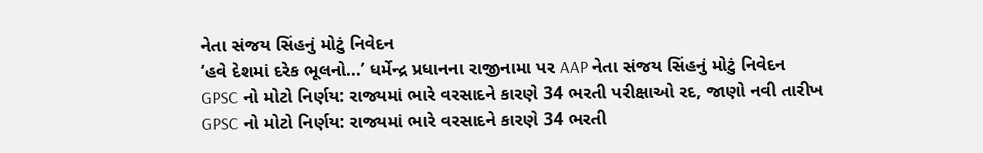નેતા સંજય સિંહનું મોટું નિવેદન
‘હવે દેશમાં દરેક ભૂલનો...’ ધર્મેન્દ્ર પ્રધાનના રાજીનામા પર AAP નેતા સંજય સિંહનું મોટું નિવેદન
GPSC નો મોટો નિર્ણય: રાજ્યમાં ભારે વરસાદને કારણે 34 ભરતી પરીક્ષાઓ રદ, જાણો નવી તારીખ
GPSC નો મોટો નિર્ણય: રાજ્યમાં ભારે વરસાદને કારણે 34 ભરતી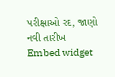પરીક્ષાઓ રદ, જાણો નવી તારીખ
Embed widget